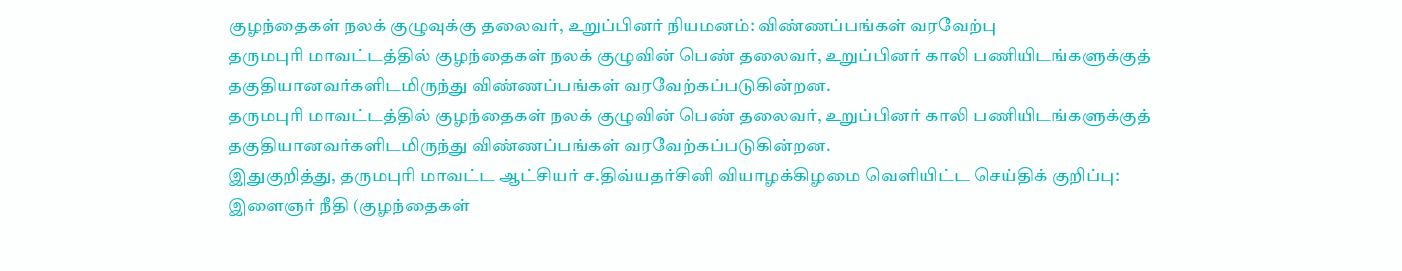குழந்தைகள் நலக் குழுவுக்கு தலைவர், உறுப்பினர் நியமனம்: விண்ணப்பங்கள் வரவேற்பு
தருமபுரி மாவட்டத்தில் குழந்தைகள் நலக் குழுவின் பெண் தலைவர், உறுப்பினர் காலி பணியிடங்களுக்குத் தகுதியானவர்களிடமிருந்து விண்ணப்பங்கள் வரவேற்கப்படுகின்றன.
தருமபுரி மாவட்டத்தில் குழந்தைகள் நலக் குழுவின் பெண் தலைவர், உறுப்பினர் காலி பணியிடங்களுக்குத் தகுதியானவர்களிடமிருந்து விண்ணப்பங்கள் வரவேற்கப்படுகின்றன.
இதுகுறித்து, தருமபுரி மாவட்ட ஆட்சியர் ச.திவ்யதர்சினி வியாழக்கிழமை வெளியிட்ட செய்திக் குறிப்பு:
இளைஞர் நீதி (குழந்தைகள்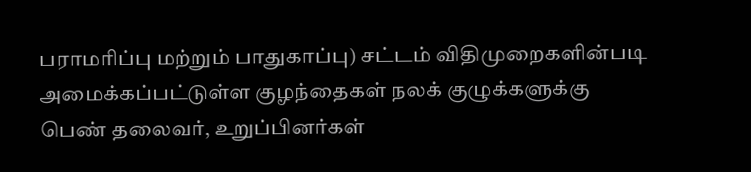பராமரிப்பு மற்றும் பாதுகாப்பு) சட்டம் விதிமுறைகளின்படி அமைக்கப்பட்டுள்ள குழந்தைகள் நலக் குழுக்களுக்கு பெண் தலைவர், உறுப்பினர்கள்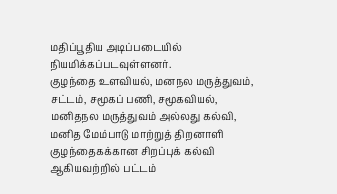மதிப்பூதிய அடிப்படையில் நியமிக்கப்படவுள்ளனர்.
குழந்தை உளவியல், மனநல மருத்துவம், சட்டம், சமூகப் பணி, சமூகவியல், மனிதநல மருத்துவம் அல்லது கல்வி, மனித மேம்பாடு மாற்றுத் திறனாளி குழந்தைகக்கான சிறப்புக் கல்வி ஆகியவற்றில் பட்டம்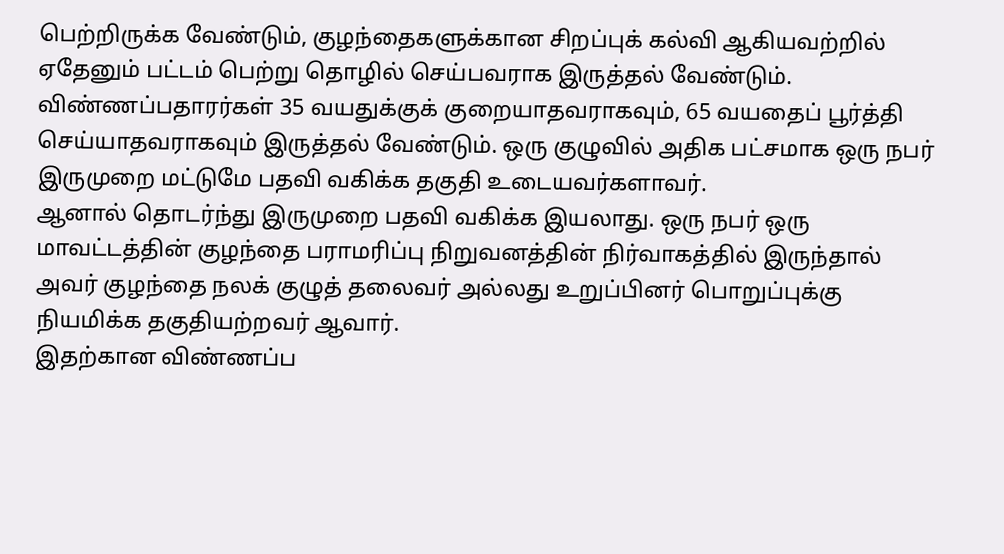பெற்றிருக்க வேண்டும், குழந்தைகளுக்கான சிறப்புக் கல்வி ஆகியவற்றில் ஏதேனும் பட்டம் பெற்று தொழில் செய்பவராக இருத்தல் வேண்டும்.
விண்ணப்பதாரர்கள் 35 வயதுக்குக் குறையாதவராகவும், 65 வயதைப் பூர்த்தி செய்யாதவராகவும் இருத்தல் வேண்டும். ஒரு குழுவில் அதிக பட்சமாக ஒரு நபர் இருமுறை மட்டுமே பதவி வகிக்க தகுதி உடையவர்களாவர்.
ஆனால் தொடர்ந்து இருமுறை பதவி வகிக்க இயலாது. ஒரு நபர் ஒரு மாவட்டத்தின் குழந்தை பராமரிப்பு நிறுவனத்தின் நிர்வாகத்தில் இருந்தால் அவர் குழந்தை நலக் குழுத் தலைவர் அல்லது உறுப்பினர் பொறுப்புக்கு நியமிக்க தகுதியற்றவர் ஆவார்.
இதற்கான விண்ணப்ப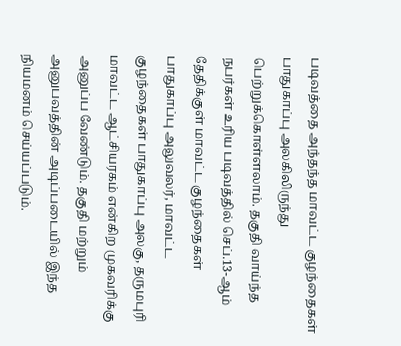படிவத்தை அந்தந்த மாவட்ட குழந்தைகள் பாதுகாப்பு அலகிலிருந்து பெற்றுக்கொள்ளலாம். தகுதி வாய்ந்த நபர்கள் உரிய படிவத்தில் செப்.13-ஆம் தேதிக்குள் மாவட்ட குழந்தைகள் பாதுகாப்பு அலுவலர், மாவட்ட குழந்தைகள் பாதுகாப்பு அலகு, தருமபுரி மாவட்ட ஆட்சியரகம் என்கிற முகவரிக்கு அனுப்ப வேண்டும். தகுதி மற்றும் அனுபவத்தின் அடிப்படையில் இந்த நியமனம் செய்யப்படும்.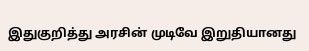இதுகுறித்து அரசின் முடிவே இறுதியானது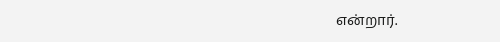என்றார்.